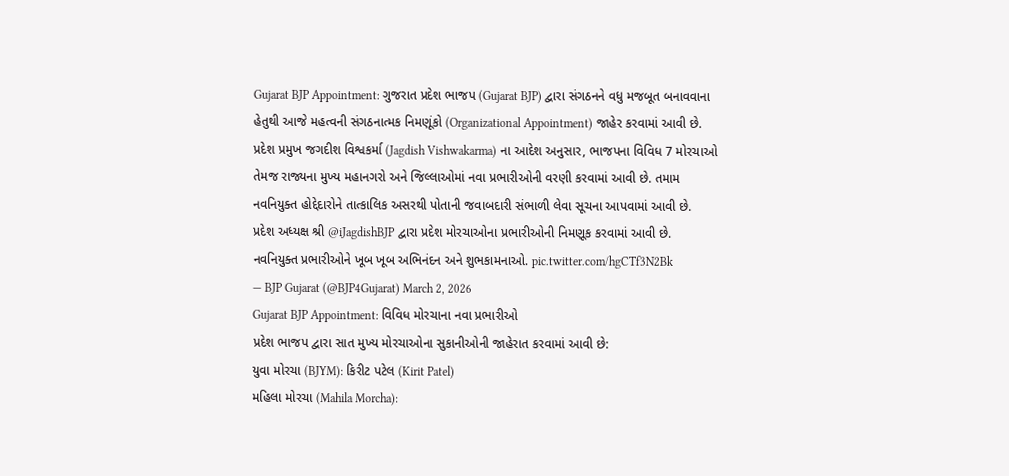Gujarat BJP Appointment: ગુજરાત પ્રદેશ ભાજપ (Gujarat BJP) દ્વારા સંગઠનને વધુ મજબૂત બનાવવાના હેતુથી આજે મહત્વની સંગઠનાત્મક નિમણૂંકો (Organizational Appointment) જાહેર કરવામાં આવી છે. પ્રદેશ પ્રમુખ જગદીશ વિશ્વકર્મા (Jagdish Vishwakarma) ના આદેશ અનુસાર, ભાજપના વિવિધ 7 મોરચાઓ તેમજ રાજ્યના મુખ્ય મહાનગરો અને જિલ્લાઓમાં નવા પ્રભારીઓની વરણી કરવામાં આવી છે. તમામ નવનિયુક્ત હોદ્દેદારોને તાત્કાલિક અસરથી પોતાની જવાબદારી સંભાળી લેવા સૂચના આપવામાં આવી છે.
પ્રદેશ અધ્યક્ષ શ્રી @iJagdishBJP દ્વારા પ્રદેશ મોરચાઓના પ્રભારીઓની નિમણૂક કરવામાં આવી છે.
નવનિયુક્ત પ્રભારીઓને ખૂબ ખૂબ અભિનંદન અને શુભકામનાઓ. pic.twitter.com/hgCTf3N2Bk
— BJP Gujarat (@BJP4Gujarat) March 2, 2026
Gujarat BJP Appointment: વિવિધ મોરચાના નવા પ્રભારીઓ
પ્રદેશ ભાજપ દ્વારા સાત મુખ્ય મોરચાઓના સુકાનીઓની જાહેરાત કરવામાં આવી છે:
યુવા મોરચા (BJYM): કિરીટ પટેલ (Kirit Patel)
મહિલા મોરચા (Mahila Morcha):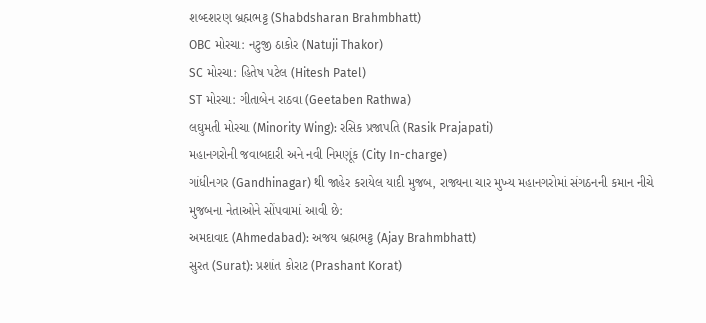શબ્દશરણ બ્રહ્મભટ્ટ (Shabdsharan Brahmbhatt)
OBC મોરચા: નટુજી ઠાકોર (Natuji Thakor)
SC મોરચા: હિતેષ પટેલ (Hitesh Patel)
ST મોરચા: ગીતાબેન રાઠવા (Geetaben Rathwa)
લઘુમતી મોરચા (Minority Wing): રસિક પ્રજાપતિ (Rasik Prajapati)
મહાનગરોની જવાબદારી અને નવી નિમણૂંક (City In-charge)
ગાંધીનગર (Gandhinagar) થી જાહેર કરાયેલ યાદી મુજબ, રાજ્યના ચાર મુખ્ય મહાનગરોમાં સંગઠનની કમાન નીચે મુજબના નેતાઓને સોંપવામાં આવી છે:
અમદાવાદ (Ahmedabad): અજય બ્રહ્મભટ્ટ (Ajay Brahmbhatt)
સુરત (Surat): પ્રશાંત કોરાટ (Prashant Korat)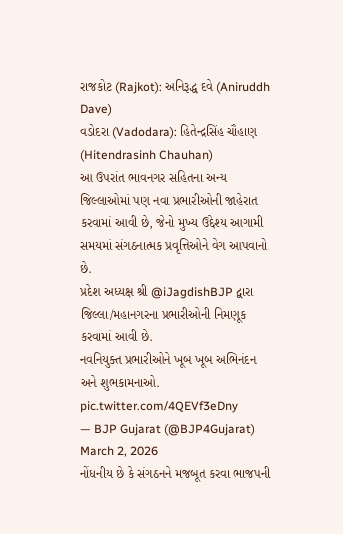રાજકોટ (Rajkot): અનિરૂદ્ધ દવે (Aniruddh Dave)
વડોદરા (Vadodara): હિતેન્દ્રસિંહ ચૌહાણ (Hitendrasinh Chauhan)
આ ઉપરાંત ભાવનગર સહિતના અન્ય જિલ્લાઓમાં પણ નવા પ્રભારીઓની જાહેરાત કરવામાં આવી છે, જેનો મુખ્ય ઉદ્દેશ્ય આગામી સમયમાં સંગઠનાત્મક પ્રવૃત્તિઓને વેગ આપવાનો છે.
પ્રદેશ અધ્યક્ષ શ્રી @iJagdishBJP દ્વારા જિલ્લા/મહાનગરના પ્રભારીઓની નિમણૂક કરવામાં આવી છે.
નવનિયુક્ત પ્રભારીઓને ખૂબ ખૂબ અભિનંદન અને શુભકામનાઓ. pic.twitter.com/4QEVf3eDny
— BJP Gujarat (@BJP4Gujarat) March 2, 2026
નોંધનીય છે કે સંગઠનને મજબૂત કરવા ભાજપની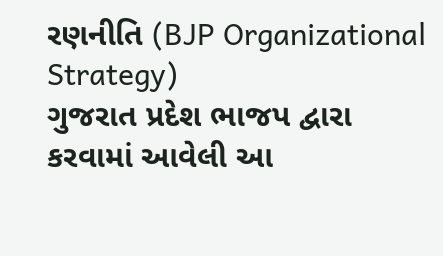રણનીતિ (BJP Organizational Strategy)
ગુજરાત પ્રદેશ ભાજપ દ્વારા કરવામાં આવેલી આ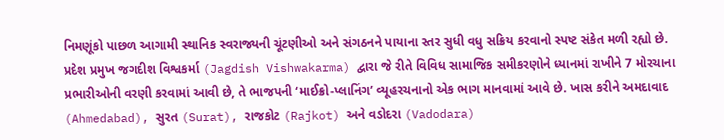નિમણૂંકો પાછળ આગામી સ્થાનિક સ્વરાજ્યની ચૂંટણીઓ અને સંગઠનને પાયાના સ્તર સુધી વધુ સક્રિય કરવાનો સ્પષ્ટ સંકેત મળી રહ્યો છે. પ્રદેશ પ્રમુખ જગદીશ વિશ્વકર્મા (Jagdish Vishwakarma) દ્વારા જે રીતે વિવિધ સામાજિક સમીકરણોને ધ્યાનમાં રાખીને 7 મોરચાના પ્રભારીઓની વરણી કરવામાં આવી છે, તે ભાજપની ‘માઈક્રો-પ્લાનિંગ’ વ્યૂહરચનાનો એક ભાગ માનવામાં આવે છે. ખાસ કરીને અમદાવાદ (Ahmedabad), સુરત (Surat), રાજકોટ (Rajkot) અને વડોદરા (Vadodara)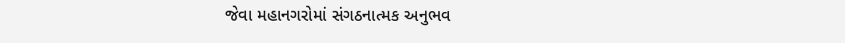જેવા મહાનગરોમાં સંગઠનાત્મક અનુભવ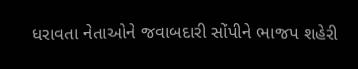ધરાવતા નેતાઓને જવાબદારી સોંપીને ભાજપ શહેરી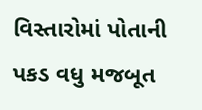વિસ્તારોમાં પોતાની પકડ વધુ મજબૂત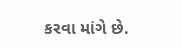કરવા માંગે છે.